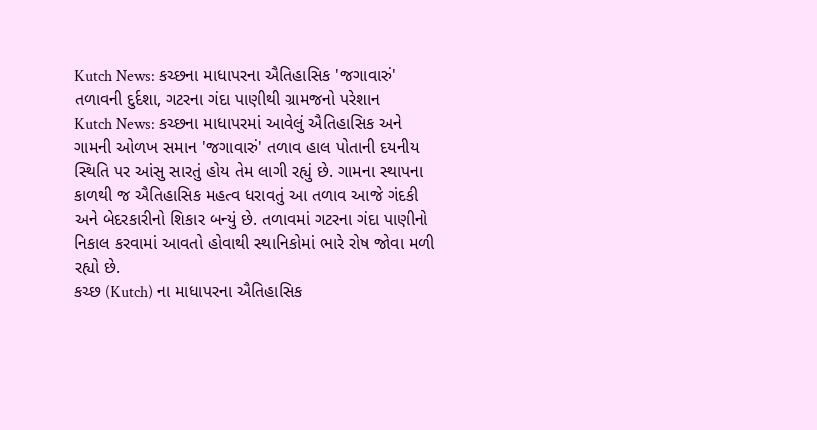Kutch News: કચ્છના માધાપરના ઐતિહાસિક 'જગાવારું' તળાવની દુર્દશા, ગટરના ગંદા પાણીથી ગ્રામજનો પરેશાન
Kutch News: કચ્છના માધાપરમાં આવેલું ઐતિહાસિક અને ગામની ઓળખ સમાન 'જગાવારું' તળાવ હાલ પોતાની દયનીય સ્થિતિ પર આંસુ સારતું હોય તેમ લાગી રહ્યું છે. ગામના સ્થાપના કાળથી જ ઐતિહાસિક મહત્વ ધરાવતું આ તળાવ આજે ગંદકી અને બેદરકારીનો શિકાર બન્યું છે. તળાવમાં ગટરના ગંદા પાણીનો નિકાલ કરવામાં આવતો હોવાથી સ્થાનિકોમાં ભારે રોષ જોવા મળી રહ્યો છે.
કચ્છ (Kutch) ના માધાપરના ઐતિહાસિક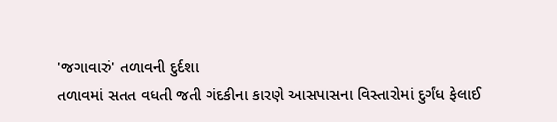'જગાવારું' તળાવની દુર્દશા
તળાવમાં સતત વધતી જતી ગંદકીના કારણે આસપાસના વિસ્તારોમાં દુર્ગંધ ફેલાઈ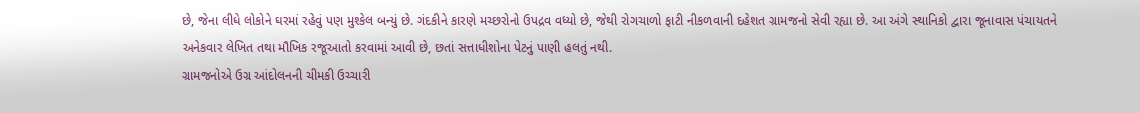છે, જેના લીધે લોકોને ઘરમાં રહેવું પણ મુશ્કેલ બન્યું છે. ગંદકીને કારણે મચ્છરોનો ઉપદ્રવ વધ્યો છે, જેથી રોગચાળો ફાટી નીકળવાની દહેશત ગ્રામજનો સેવી રહ્યા છે. આ અંગે સ્થાનિકો દ્વારા જૂનાવાસ પંચાયતને અનેકવાર લેખિત તથા મૌખિક રજૂઆતો કરવામાં આવી છે, છતાં સત્તાધીશોના પેટનું પાણી હલતું નથી.
ગ્રામજનોએ ઉગ્ર આંદોલનની ચીમકી ઉચ્ચારી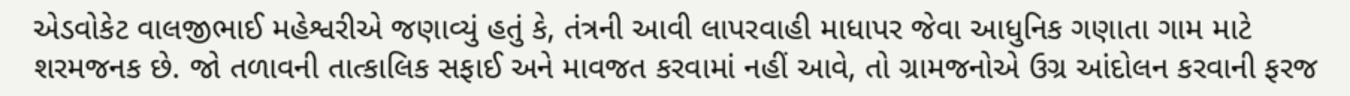એડવોકેટ વાલજીભાઈ મહેશ્વરીએ જણાવ્યું હતું કે, તંત્રની આવી લાપરવાહી માધાપર જેવા આધુનિક ગણાતા ગામ માટે શરમજનક છે. જો તળાવની તાત્કાલિક સફાઈ અને માવજત કરવામાં નહીં આવે, તો ગ્રામજનોએ ઉગ્ર આંદોલન કરવાની ફરજ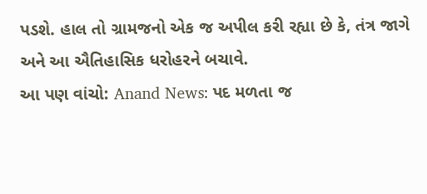પડશે. હાલ તો ગ્રામજનો એક જ અપીલ કરી રહ્યા છે કે, તંત્ર જાગે અને આ ઐતિહાસિક ધરોહરને બચાવે.
આ પણ વાંચો: Anand News: પદ મળતા જ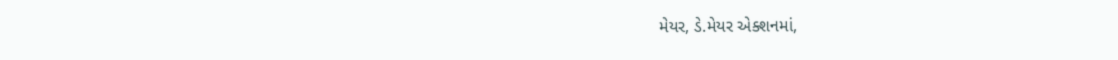મેયર, ડે.મેયર એક્શનમાં,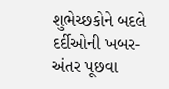શુભેચ્છકોને બદલે દર્દીઓની ખબર-અંતર પૂછવા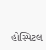હોસ્પિટલ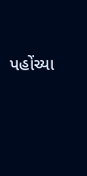પહોંચ્યા